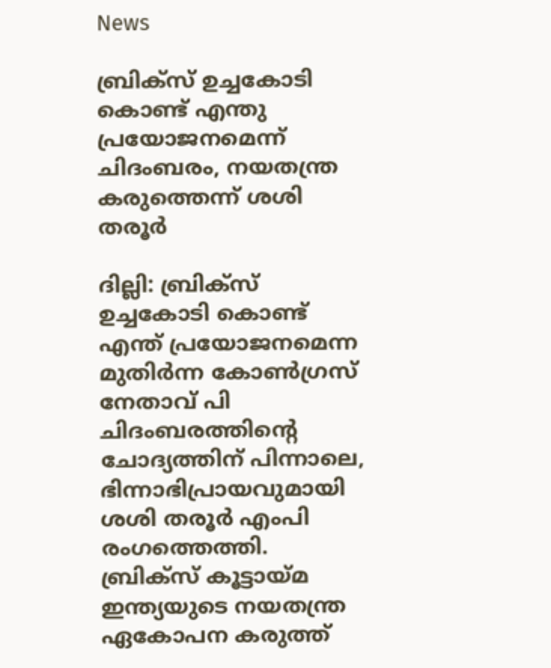News

ബ്രിക്സ് ഉച്ചകോടി കൊണ്ട് എന്തു പ്രയോജനമെന്ന് ചിദംബരം, നയതന്ത്ര കരുത്തെന്ന് ശശി തരൂർ

ദില്ലി: ബ്രിക്സ് ഉച്ചകോടി കൊണ്ട് എന്ത് പ്രയോജനമെന്ന മുതിർന്ന കോൺഗ്രസ് നേതാവ് പി ചിദംബരത്തിന്‍റെ ചോദ്യത്തിന് പിന്നാലെ, ഭിന്നാഭിപ്രായവുമായി ശശി തരൂർ എംപി രംഗത്തെത്തി. ബ്രിക്സ് കൂട്ടായ്മ ഇന്ത്യയുടെ നയതന്ത്ര ഏകോപന കരുത്ത്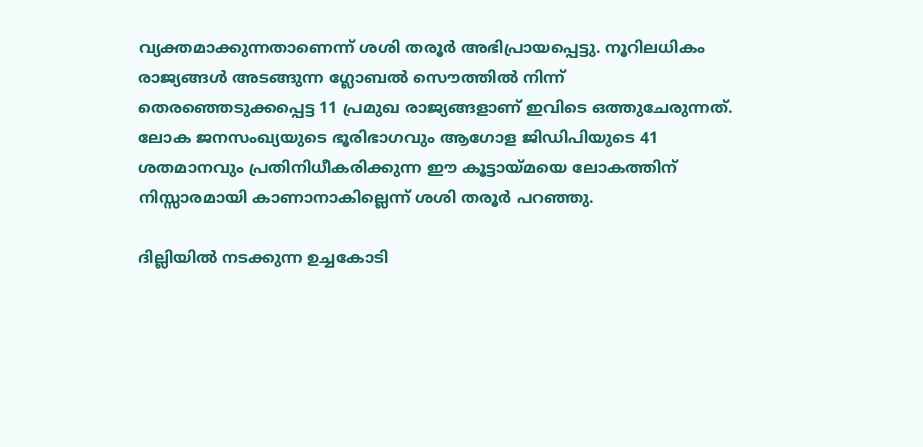വ്യക്തമാക്കുന്നതാണെന്ന് ശശി തരൂർ അഭിപ്രായപ്പെട്ടു. നൂറിലധികം രാജ്യങ്ങൾ അടങ്ങുന്ന ഗ്ലോബൽ സൌത്തിൽ നിന്ന് തെരഞ്ഞെടുക്കപ്പെട്ട 11 പ്രമുഖ രാജ്യങ്ങളാണ് ഇവിടെ ഒത്തുചേരുന്നത്. ലോക ജനസംഖ്യയുടെ ഭൂരിഭാഗവും ആഗോള ജിഡിപിയുടെ 41 ശതമാനവും പ്രതിനിധീകരിക്കുന്ന ഈ കൂട്ടായ്മയെ ലോകത്തിന് നിസ്സാരമായി കാണാനാകില്ലെന്ന് ശശി തരൂർ പറഞ്ഞു.

ദില്ലിയിൽ നടക്കുന്ന ഉച്ചകോടി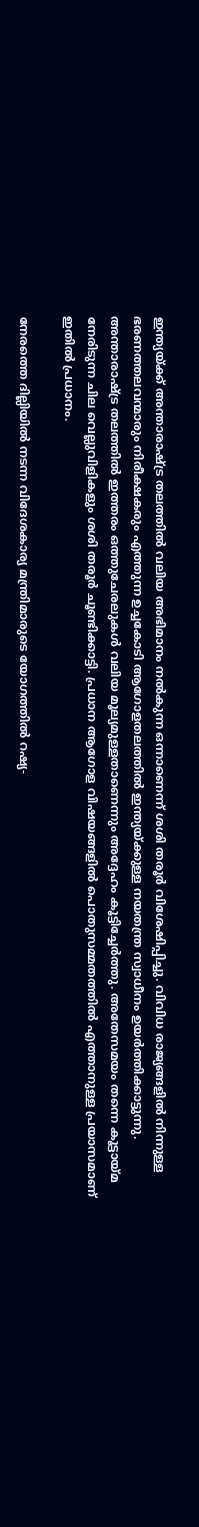ഇന്ത്യയ്ക്ക് അന്താരാഷ്ട്ര തലത്തിൽ വലിയ അഭിമാനം നൽകുന്ന ഒന്നാണെന്ന് ശശി തരൂർ വിശേഷിപ്പിച്ചു. വിവിധ രാജ്യങ്ങളിൽ നിന്നുള്ള ഭരണത്തലവന്മാരും നിരീക്ഷകരും എത്തുന്ന ഉച്ചകോടി ആഗോളതലത്തിൽ ഇന്ത്യയ്ക്കുള്ള നയതന്ത്ര സ്വാധീനം ഉയർത്തിക്കാട്ടുന്നു. അന്താരാഷ്ട്ര തലത്തിൽ ഇത്തരം ഒത്തുചേരലുകൾ വലിയ മൂല്യമുള്ളതാണെന്നും അദ്ദേഹം കൂട്ടിച്ചേർത്തു. അതേസമയം തന്നെ കൂട്ടായ്മ നേരിടുന്ന ചില വെല്ലുവിളികളും ശശി തരൂർ ചൂണ്ടിക്കാട്ടി. പ്രധാന ആഗോള വിഷയങ്ങളിൽ പൊതുസമ്മതത്തിൽ എത്താനുള്ള പ്രയാസമാണ് ഇതിൽ പ്രധാനം.

നേരത്തെ ദില്ലിയിൽ നടന്ന വിദേശകാര്യ മന്ത്രിമാരുടെ യോഗത്തിൽ റഷ്യ-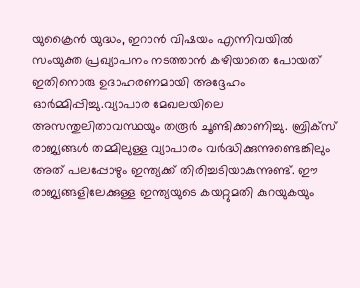യുക്രൈൻ യുദ്ധം, ഇറാൻ വിഷയം എന്നിവയിൽ സംയുക്ത പ്രഖ്യാപനം നടത്താൻ കഴിയാതെ പോയത് ഇതിനൊരു ഉദാഹരണമായി അദ്ദേഹം ഓർമ്മിപ്പിച്ചു.വ്യാപാര മേഖലയിലെ അസന്തുലിതാവസ്ഥയും തരൂർ ചൂണ്ടിക്കാണിച്ചു. ബ്രിക്സ് രാജ്യങ്ങൾ തമ്മിലുള്ള വ്യാപാരം വർദ്ധിക്കുന്നുണ്ടെങ്കിലും അത് പലപ്പോഴും ഇന്ത്യക്ക് തിരിച്ചടിയാകുന്നുണ്ട്. ഈ രാജ്യങ്ങളിലേക്കുള്ള ഇന്ത്യയുടെ കയറ്റുമതി കുറയുകയും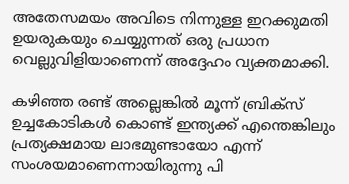അതേസമയം അവിടെ നിന്നുള്ള ഇറക്കുമതി ഉയരുകയും ചെയ്യുന്നത് ഒരു പ്രധാന വെല്ലുവിളിയാണെന്ന് അദ്ദേഹം വ്യക്തമാക്കി.

കഴിഞ്ഞ രണ്ട് അല്ലെങ്കിൽ മൂന്ന് ബ്രിക്സ് ഉച്ചകോടികൾ കൊണ്ട് ഇന്ത്യക്ക് എന്തെങ്കിലും പ്രത്യക്ഷമായ ലാഭമുണ്ടായോ എന്ന് സംശയമാണെന്നായിരുന്നു പി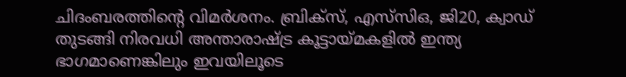ചിദംബരത്തിന്‍റെ വിമർശനം. ബ്രിക്സ്, എസ്‌സിഒ, ജി20, ക്വാഡ് തുടങ്ങി നിരവധി അന്താരാഷ്ട്ര കൂട്ടായ്മകളിൽ ഇന്ത്യ ഭാഗമാണെങ്കിലും ഇവയിലൂടെ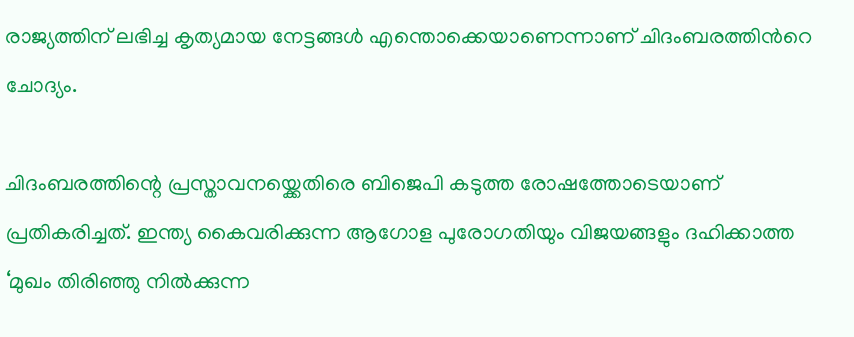രാജ്യത്തിന് ലഭിച്ച കൃത്യമായ നേട്ടങ്ങൾ എന്തൊക്കെയാണെന്നാണ് ചിദംബരത്തിന്‍റെ ചോദ്യം.

ചിദംബരത്തിന്റെ പ്രസ്താവനയ്ക്കെതിരെ ബിജെപി കടുത്ത രോഷത്തോടെയാണ് പ്രതികരിച്ചത്. ഇന്ത്യ കൈവരിക്കുന്ന ആഗോള പുരോഗതിയും വിജയങ്ങളും ദഹിക്കാത്ത ‘മുഖം തിരിഞ്ഞു നിൽക്കുന്ന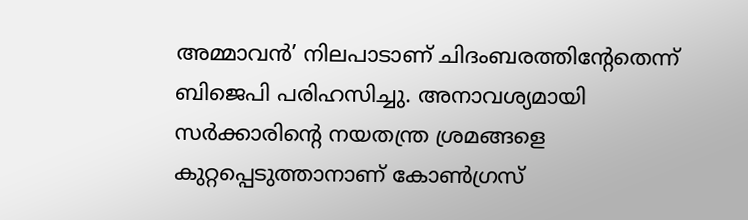അമ്മാവൻ’ നിലപാടാണ് ചിദംബരത്തിന്റേതെന്ന് ബിജെപി പരിഹസിച്ചു. അനാവശ്യമായി സർക്കാരിന്‍റെ നയതന്ത്ര ശ്രമങ്ങളെ കുറ്റപ്പെടുത്താനാണ് കോൺഗ്രസ്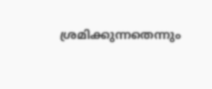ശ്രമിക്കുന്നതെന്നും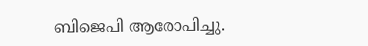ബിജെപി ആരോപിച്ചു.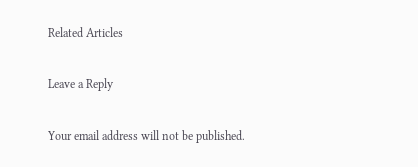Related Articles

Leave a Reply

Your email address will not be published.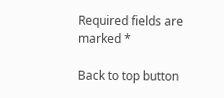Required fields are marked *

Back to top button